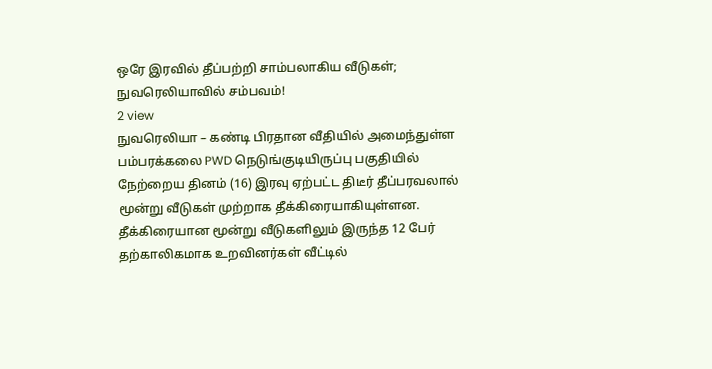ஒரே இரவில் தீப்பற்றி சாம்பலாகிய வீடுகள்; நுவரெலியாவில் சம்பவம்!
2 view
நுவரெலியா – கண்டி பிரதான வீதியில் அமைந்துள்ள பம்பரக்கலை PWD நெடுங்குடியிருப்பு பகுதியில் நேற்றைய தினம் (16) இரவு ஏற்பட்ட திடீர் தீப்பரவலால் மூன்று வீடுகள் முற்றாக தீக்கிரையாகியுள்ளன. தீக்கிரையான மூன்று வீடுகளிலும் இருந்த 12 பேர் தற்காலிகமாக உறவினர்கள் வீட்டில்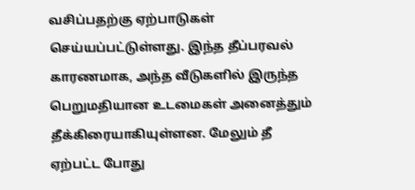வசிப்பதற்கு ஏற்பாடுகள் செய்யப்பட்டுள்ளது. இந்த தீப்பரவல் காரணமாக, அந்த வீடுகளில் இருந்த பெறுமதியான உடமைகள் அனைத்தும் தீக்கிரையாகியுள்ளன. மேலும் தீ ஏற்பட்ட போது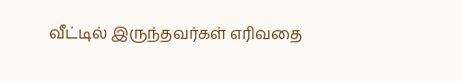வீட்டில் இருந்தவர்கள் எரிவதை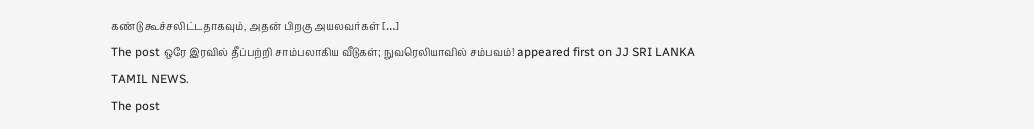கண்டு கூச்சலிட்டதாகவும், அதன் பிறகு அயலவர்கள் […]
The post ஒரே இரவில் தீப்பற்றி சாம்பலாகிய வீடுகள்; நுவரெலியாவில் சம்பவம்! appeared first on JJ SRI LANKA TAMIL NEWS.
The post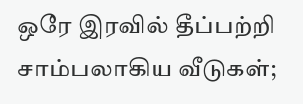ஒரே இரவில் தீப்பற்றி சாம்பலாகிய வீடுகள்;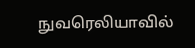நுவரெலியாவில்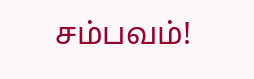சம்பவம்!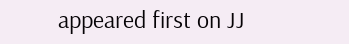appeared first on JJ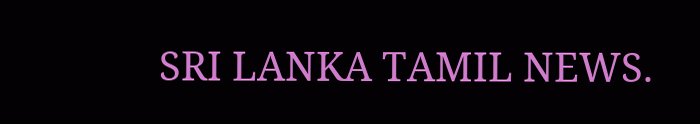SRI LANKA TAMIL NEWS.